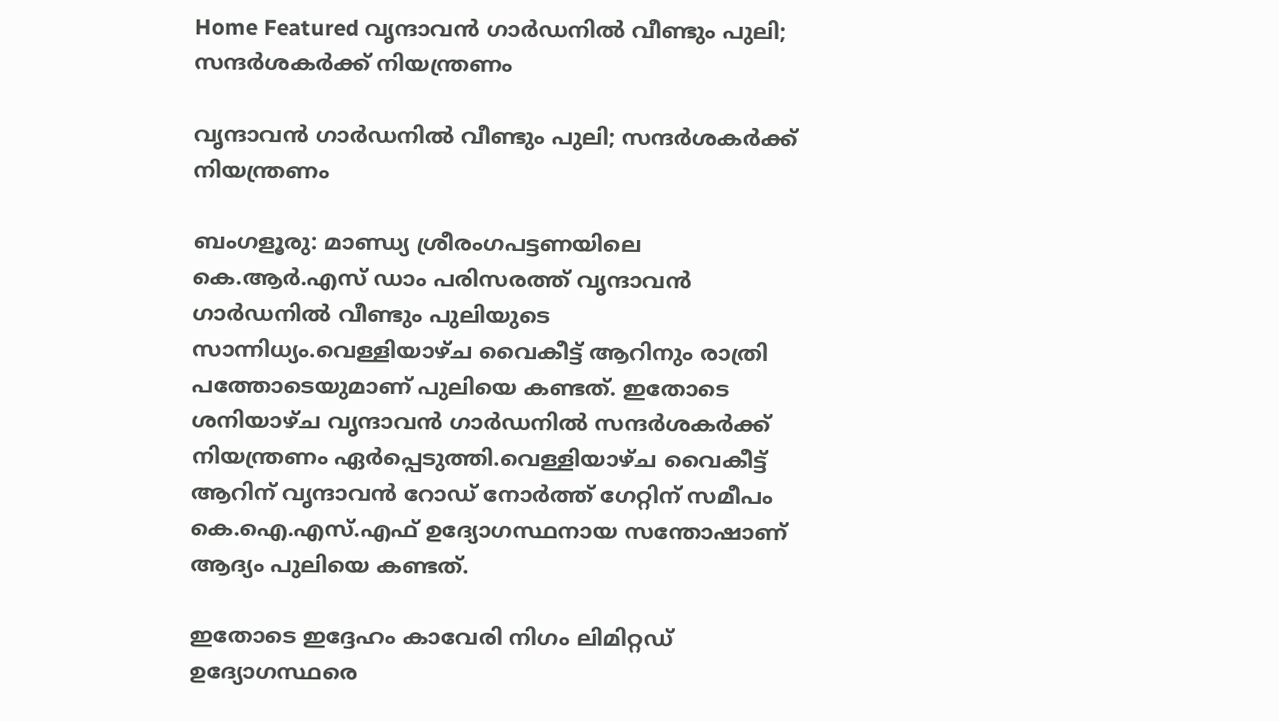Home Featured വൃന്ദാവന്‍ ഗാര്‍ഡനില്‍ വീണ്ടും പുലി; സന്ദര്‍ശകര്‍ക്ക് നിയന്ത്രണം

വൃന്ദാവന്‍ ഗാര്‍ഡനില്‍ വീണ്ടും പുലി; സന്ദര്‍ശകര്‍ക്ക് നിയന്ത്രണം

ബംഗളൂരു: മാണ്ഡ്യ ശ്രീരംഗപട്ടണയിലെ കെ.ആര്‍.എസ് ഡാം പരിസരത്ത് വൃന്ദാവന്‍ ഗാര്‍ഡനില്‍ വീണ്ടും പുലിയുടെ സാന്നിധ്യം.വെള്ളിയാഴ്ച വൈകീട്ട് ആറിനും രാത്രി പത്തോടെയുമാണ് പുലിയെ കണ്ടത്. ഇതോടെ ശനിയാഴ്ച വൃന്ദാവന്‍ ഗാര്‍ഡനില്‍ സന്ദര്‍ശകര്‍ക്ക് നിയന്ത്രണം ഏര്‍പ്പെടുത്തി.വെള്ളിയാഴ്ച വൈകീട്ട് ആറിന് വൃന്ദാവന്‍ റോഡ് നോര്‍ത്ത് ഗേറ്റിന് സമീപം കെ.ഐ.എസ്.എഫ് ഉദ്യോഗസ്ഥനായ സന്തോഷാണ് ആദ്യം പുലിയെ കണ്ടത്.

ഇതോടെ ഇദ്ദേഹം കാവേരി നിഗം ലിമിറ്റഡ് ഉദ്യോഗസ്ഥരെ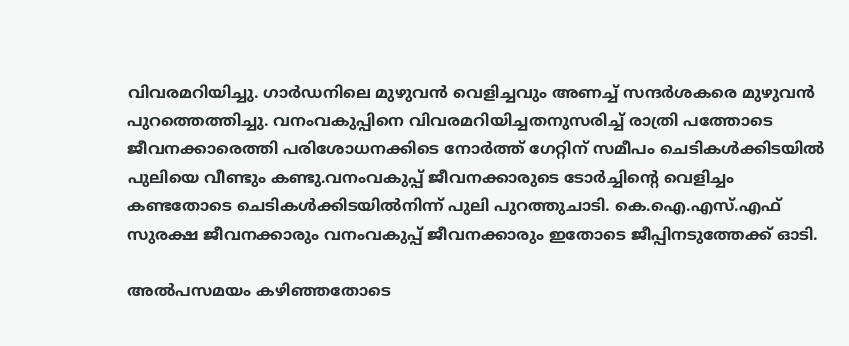വിവരമറിയിച്ചു. ഗാര്‍ഡനിലെ മുഴുവന്‍ വെളിച്ചവും അണച്ച്‌ സന്ദര്‍ശകരെ മുഴുവന്‍ പുറത്തെത്തിച്ചു. വനംവകുപ്പിനെ വിവരമറിയിച്ചതനുസരിച്ച്‌ രാത്രി പത്തോടെ ജീവനക്കാരെത്തി പരിശോധനക്കിടെ നോര്‍ത്ത് ഗേറ്റിന് സമീപം ചെടികള്‍ക്കിടയില്‍ പുലിയെ വീണ്ടും കണ്ടു.വനംവകുപ്പ് ജീവനക്കാരുടെ ടോര്‍ച്ചിന്റെ വെളിച്ചം കണ്ടതോടെ ചെടികള്‍ക്കിടയില്‍നിന്ന് പുലി പുറത്തുചാടി. കെ.ഐ.എസ്.എഫ് സുരക്ഷ ജീവനക്കാരും വനംവകുപ്പ് ജീവനക്കാരും ഇതോടെ ജീപ്പിനടുത്തേക്ക് ഓടി.

അല്‍പസമയം കഴിഞ്ഞതോടെ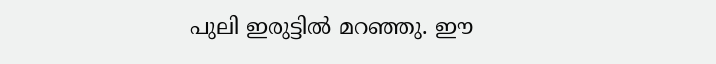പുലി ഇരുട്ടില്‍ മറഞ്ഞു. ഈ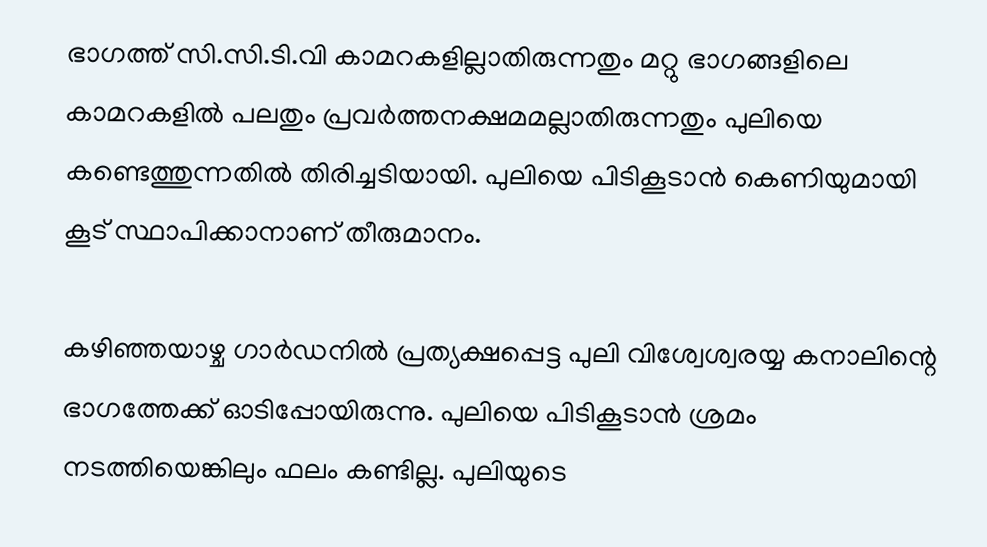ഭാഗത്ത് സി.സി.ടി.വി കാമറകളില്ലാതിരുന്നതും മറ്റു ഭാഗങ്ങളിലെ കാമറകളില്‍ പലതും പ്രവര്‍ത്തനക്ഷമമല്ലാതിരുന്നതും പുലിയെ കണ്ടെത്തുന്നതില്‍ തിരിച്ചടിയായി. പുലിയെ പിടികൂടാന്‍ കെണിയുമായി കൂട് സ്ഥാപിക്കാനാണ് തീരുമാനം.

കഴിഞ്ഞയാഴ്ച ഗാര്‍ഡനില്‍ പ്രത്യക്ഷപ്പെട്ട പുലി വിശ്വേശ്വരയ്യ കനാലിന്റെ ഭാഗത്തേക്ക് ഓടിപ്പോയിരുന്നു. പുലിയെ പിടികൂടാന്‍ ശ്രമം നടത്തിയെങ്കിലും ഫലം കണ്ടില്ല. പുലിയുടെ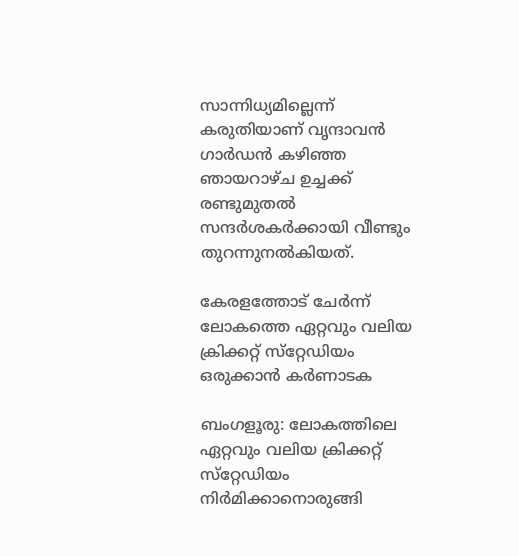സാന്നിധ്യമില്ലെന്ന് കരുതിയാണ് വൃന്ദാവന്‍ ഗാര്‍ഡന്‍ കഴിഞ്ഞ ഞായറാഴ്ച ഉച്ചക്ക് രണ്ടുമുതല്‍ സന്ദര്‍ശകര്‍ക്കായി വീണ്ടും തുറന്നുനല്‍കിയത്.

കേരളത്തോട് ചേര്‍ന്ന് ലോകത്തെ ഏറ്റവും വലിയ ക്രിക്കറ്റ് സ്‌റ്റേഡിയം ഒരുക്കാന്‍ കര്‍ണാടക

ബംഗളൂരു: ലോകത്തിലെ ഏറ്റവും വലിയ ക്രിക്കറ്റ് സ്‌റ്റേഡിയം നിര്‍മിക്കാനൊരുങ്ങി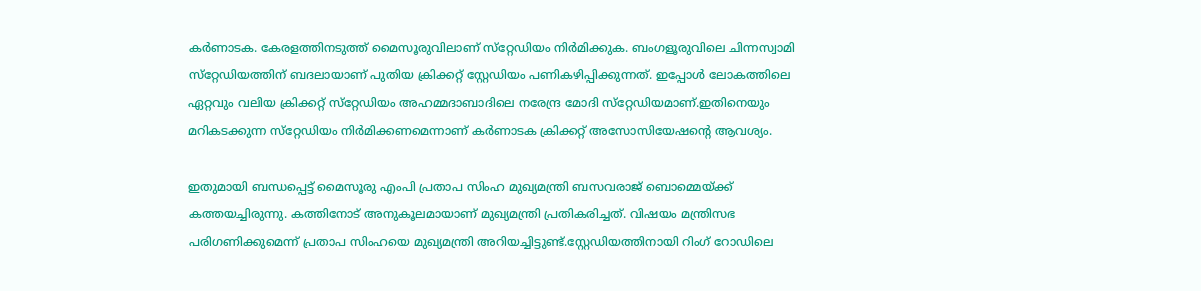കര്‍ണാടക. കേരളത്തിനടുത്ത് മൈസൂരുവിലാണ് സ്‌റ്റേഡിയം നിര്‍മിക്കുക. ബംഗളൂരുവിലെ ചിന്നസ്വാമി സ്‌റ്റേഡിയത്തിന് ബദലായാണ് പുതിയ ക്രിക്കറ്റ് സ്റ്റേഡിയം പണികഴിപ്പിക്കുന്നത്. ഇപ്പോള്‍ ലോകത്തിലെ ഏറ്റവും വലിയ ക്രിക്കറ്റ് സ്‌റ്റേഡിയം അഹമ്മദാബാദിലെ നരേന്ദ്ര മോദി സ്‌റ്റേഡിയമാണ്.ഇതിനെയും മറികടക്കുന്ന സ്‌റ്റേഡിയം നിര്‍മിക്കണമെന്നാണ് കര്‍ണാടക ക്രിക്കറ്റ് അസോസിയേഷന്റെ ആവശ്യം.

ഇതുമായി ബന്ധപ്പെട്ട് മൈസൂരു എംപി പ്രതാപ സിംഹ മുഖ്യമന്ത്രി ബസവരാജ് ബൊമ്മെയ്ക്ക് കത്തയച്ചിരുന്നു. കത്തിനോട് അനുകൂലമായാണ് മുഖ്യമന്ത്രി പ്രതികരിച്ചത്. വിഷയം മന്ത്രിസഭ പരിഗണിക്കുമെന്ന് പ്രതാപ സിംഹയെ മുഖ്യമന്ത്രി അറിയച്ചിട്ടുണ്ട്.സ്റ്റേഡിയത്തിനായി റിംഗ് റോഡിലെ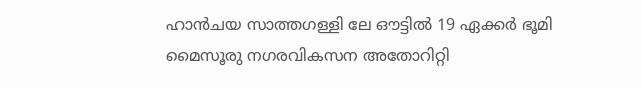ഹാന്‍ചയ സാത്തഗള്ളി ലേ ഔട്ടില്‍ 19 ഏക്കര്‍ ഭൂമി മൈസൂരു നഗരവികസന അതോറിറ്റി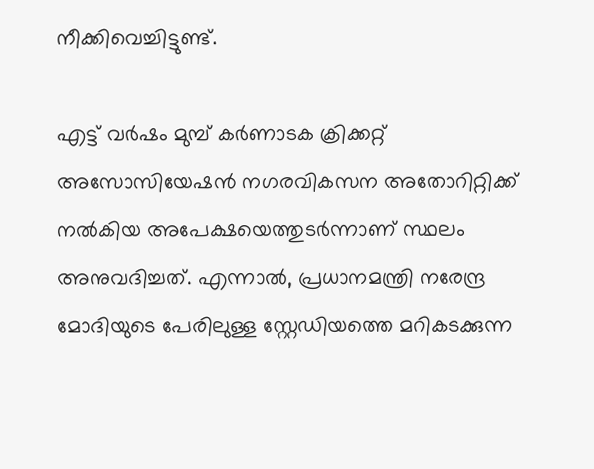നീക്കിവെച്ചിട്ടുണ്ട്.

എട്ട് വര്‍ഷം മുമ്പ് കര്‍ണാടക ക്രിക്കറ്റ് അസോസിയേഷന്‍ നഗരവികസന അതോറിറ്റിക്ക് നല്‍കിയ അപേക്ഷയെത്തുടര്‍ന്നാണ് സ്ഥലം അനുവദിച്ചത്. എന്നാല്‍, പ്രധാനമന്ത്രി നരേന്ദ്ര മോദിയുടെ പേരിലുള്ള സ്റ്റേഡിയത്തെ മറികടക്കുന്ന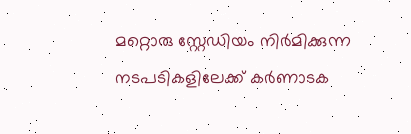മറ്റൊരു സ്റ്റേഡിയം നിര്‍മിക്കുന്ന നടപടികളിലേക്ക് കര്‍ണാടക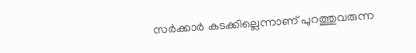സര്‍ക്കാര്‍ കടക്കില്ലെന്നാണ് പുറത്തുവരുന്ന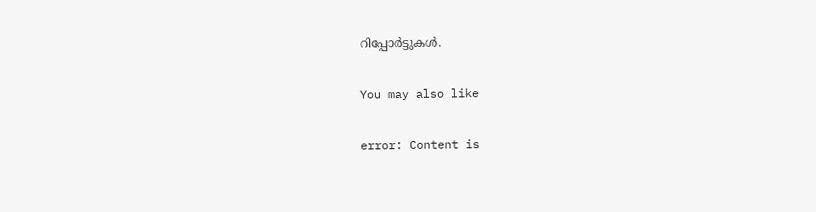റിപ്പോര്‍ട്ടുകള്‍.

You may also like

error: Content is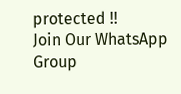protected !!
Join Our WhatsApp Group